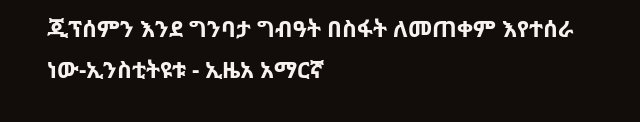ጂፕሰምን እንደ ግንባታ ግብዓት በስፋት ለመጠቀም እየተሰራ ነው-ኢንስቲትዩቱ - ኢዜአ አማርኛ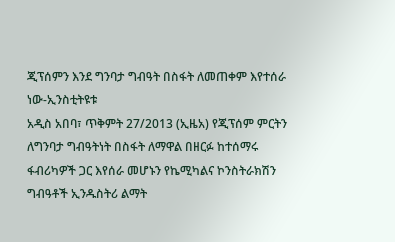ጂፕሰምን እንደ ግንባታ ግብዓት በስፋት ለመጠቀም እየተሰራ ነው-ኢንስቲትዩቱ
አዲስ አበባ፣ ጥቅምት 27/2013 (ኢዜአ) የጂፕሰም ምርትን ለግንባታ ግብዓትነት በስፋት ለማዋል በዘርፉ ከተሰማሩ ፋብሪካዎች ጋር እየሰራ መሆኑን የኬሚካልና ኮንስትራክሽን ግብዓቶች ኢንዱስትሪ ልማት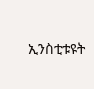ኢንስቲቱዩት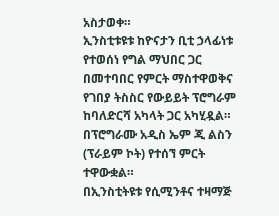አስታወቀ።
ኢንስቲቱዩቱ ከዮናታን ቢቲ ኃላፊነቱ የተወሰነ የግል ማህበር ጋር በመተባበር የምርት ማስተዋወቅና የገበያ ትስስር የውይይት ፕሮግራም ከባለድርሻ አካላት ጋር አካሂዷል።
በፕሮግራሙ አዲስ ኤም ጂ ልስን (ፕራይም ኮት) የተሰኘ ምርት ተዋውቋል።
በኢንስቲትዩቱ የሲሚንቶና ተዛማጅ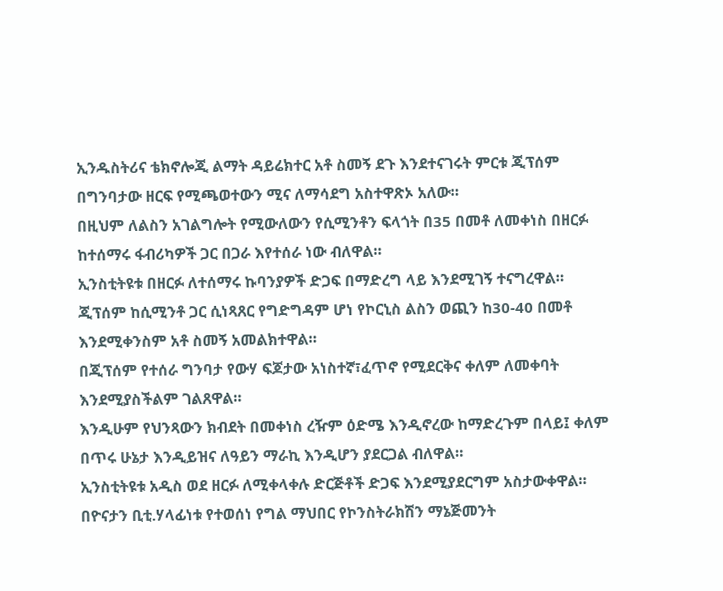ኢንዱስትሪና ቴክኖሎጂ ልማት ዳይሬክተር አቶ ስመኝ ደጉ እንደተናገሩት ምርቱ ጂፕሰም በግንባታው ዘርፍ የሚጫወተውን ሚና ለማሳደግ አስተዋጽኦ አለው።
በዚህም ለልስን አገልግሎት የሚውለውን የሲሚንቶን ፍላጎት በ35 በመቶ ለመቀነስ በዘርፉ ከተሰማሩ ፋብሪካዎች ጋር በጋራ እየተሰራ ነው ብለዋል።
ኢንስቲትዩቱ በዘርፉ ለተሰማሩ ኩባንያዎች ድጋፍ በማድረግ ላይ እንደሚገኝ ተናግረዋል።
ጂፕሰም ከሲሚንቶ ጋር ሲነጻጸር የግድግዳም ሆነ የኮርኒስ ልስን ወጪን ከ30-40 በመቶ እንደሚቀንስም አቶ ስመኝ አመልክተዋል።
በጂፕሰም የተሰራ ግንባታ የውሃ ፍጆታው አነስተኛ፣ፈጥኖ የሚደርቅና ቀለም ለመቀባት እንደሚያስችልም ገልጸዋል።
እንዲሁም የህንጻውን ክብደት በመቀነስ ረዥም ዕድሜ እንዲኖረው ከማድረጉም በላይ፤ ቀለም በጥሩ ሁኔታ እንዲይዝና ለዓይን ማራኪ እንዲሆን ያደርጋል ብለዋል።
ኢንስቲትዩቱ አዲስ ወደ ዘርፉ ለሚቀላቀሉ ድርጅቶች ድጋፍ እንደሚያደርግም አስታውቀዋል።
በዮናታን ቢቲ.ሃላፊነቱ የተወሰነ የግል ማህበር የኮንስትራክሽን ማኔጅመንት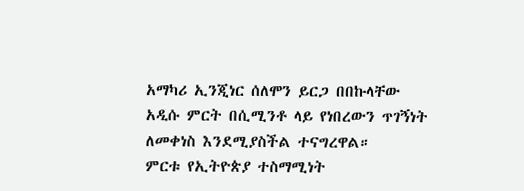አማካሪ ኢንጂነር ሰለሞን ይርጋ በበኩላቸው አዲሱ ምርት በሲሚንቶ ላይ የነበረውን ጥገኝነት ለመቀነስ እንደሚያስችል ተናግረዋል።
ምርቱ የኢትዮጵያ ተስማሚነት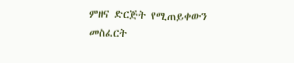ምዘና ድርጅት የሚጠይቀውን መስፈርት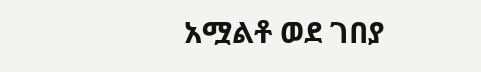አሟልቶ ወደ ገበያ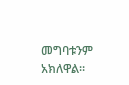መግባቱንም አክለዋል።